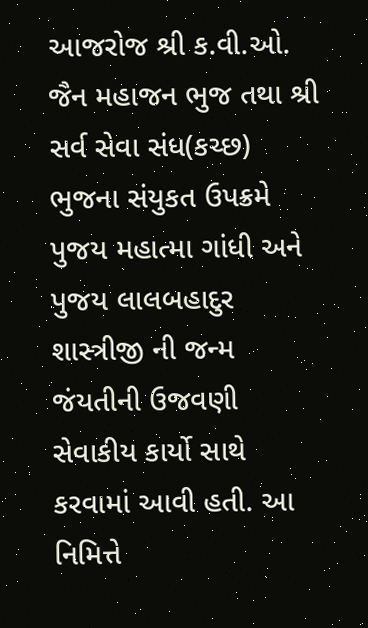આજરોજ શ્રી ક.વી.ઓ. જૈન મહાજન ભુજ તથા શ્રી સર્વ સેવા સંધ(કચ્છ) ભુજના સંયુકત ઉપક્રમે પુજય મહાત્મા ગાંધી અને પુજય લાલબહાદુર શાસ્ત્રીજી ની જન્મ જંયતીની ઉજવણી સેવાકીય કાર્યો સાથે કરવામાં આવી હતી. આ નિમિત્તે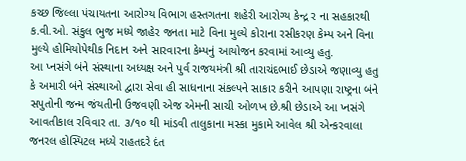કચ્છ જિલ્લા પંચાયતના આરોગ્ય વિભાગ હસ્તગતના શહેરી આરોગ્ય કેન્દ્ર ર ના સહકારથી ક.વી.ઓ. સંકુલ ભુજ મધ્યે જાહેર જનતા માટે વિના મુલ્યે કોરાના રસીકરણ કેમ્પ અને વિના મુલ્યે હોમિયોપેથીક નિદાન અને સારવારના કેમ્પનું આયોજન કરવામાં આવ્યુ હતુ.
આ પ્નસંગે બંને સંસ્થાના અધ્યક્ષ અને પુર્વ રાજયમંત્રી શ્રી તારાચંદભાઈ છેડાએ જણાવ્યુ હતુ કે અમારી બંને સંસ્થાઓ દ્વારા સેવા હી સાધનાના સંકલ્પને સાકાર કરીને આપણા રાષ્ટ્રના બંને સપુતોની જન્મ જંયતીની ઉજવણી એજ એમની સાચી ઓળખ છે.શ્રી છેડાએ આ પ્નસંગે આવતીકાલ રવિવાર તા. ૩/૧૦ થી માંડવી તાલુકાના મસ્કા મુકામે આવેલ શ્રી એન્કરવાલા જનરલ હોસ્પિટલ મધ્યે રાહતદરે દંત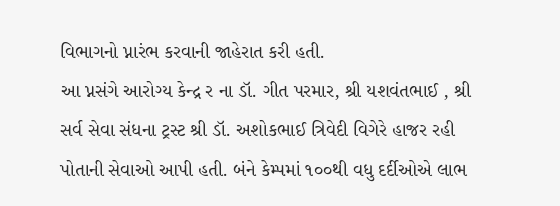વિભાગનો પ્નારંભ કરવાની જાહેરાત કરી હતી.
આ પ્નસંગે આરોગ્ય કેન્દ્ર ર ના ડૉ. ગીત પરમાર, શ્રી યશવંતભાઈ , શ્રી સર્વ સેવા સંધના ટ્રસ્ટ શ્રી ડૉ. અશોકભાઈ ત્રિવેદી વિગેરે હાજર રહી પોતાની સેવાઓ આપી હતી. બંને કેમ્પમાં ૧૦૦થી વધુ દર્દીઓએ લાભ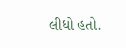લીધો હતો.